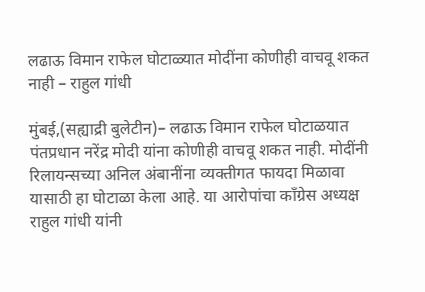लढाऊ विमान राफेल घोटाळ्यात मोदींना कोणीही वाचवू शकत नाही – राहुल गांधी

मुंबई,(सह्याद्री बुलेटीन)– लढाऊ विमान राफेल घोटाळयात पंतप्रधान नरेंद्र मोदी यांना कोणीही वाचवू शकत नाही. मोदींनी रिलायन्सच्या अनिल अंबानींना व्यक्तीगत फायदा मिळावा यासाठी हा घोटाळा केला आहे. या आरोपांचा काँग्रेस अध्यक्ष राहुल गांधी यांनी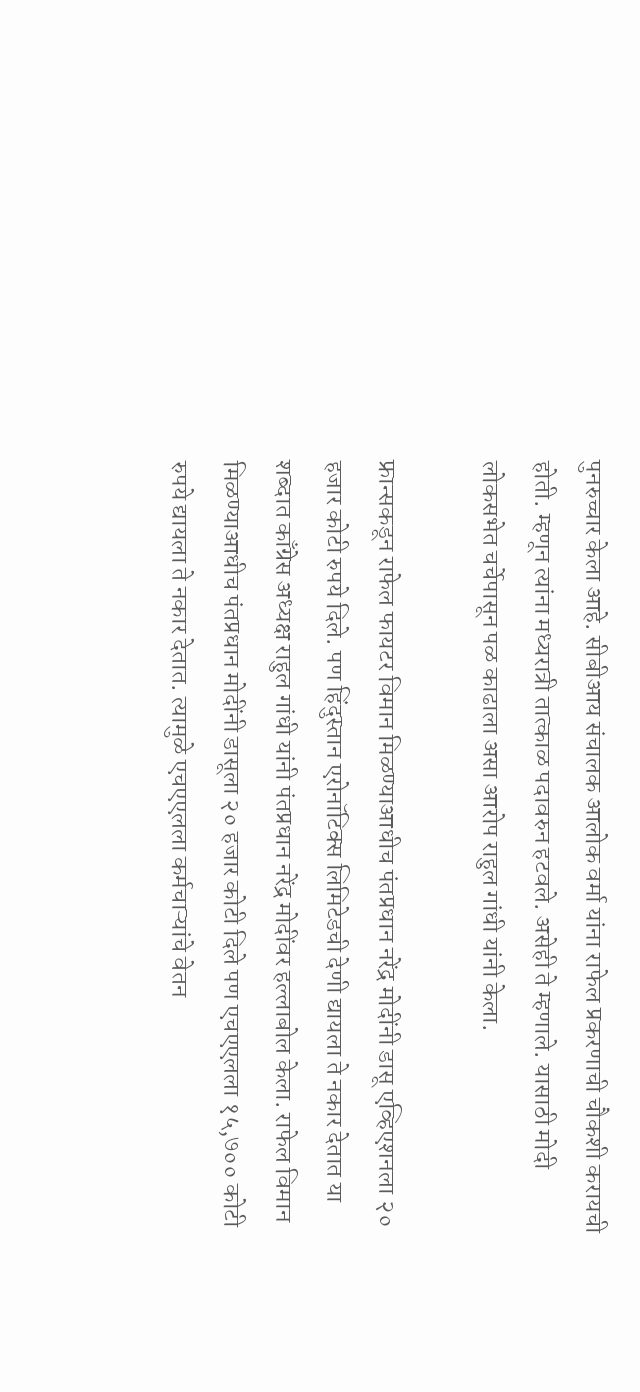पुनरुच्चार केला आहे. सीबीआय संचालक आलोक वर्मा यांना राफेल प्रकरणाची चौकशी करायची होती. म्हणून त्यांना मध्यरात्री तात्काळ पदावरुन हटवले. असेही ते म्हणाले. यासाठी मोदी लोकसभेत चर्चेपासून पळ काढाला असा आरोप राहुल गांधी यांनी केला.

फ्रान्सकडून राफेल फायटर विमान मिळण्याआधीच पंतप्रधान नरेंद्र मोदींनी डासू एव्हिएशनला २० हजार कोटी रुपये दिले. पण हिंदुस्तान एरोनॉटिक्स लिमिटेडची देणी द्यायला ते नकार देतात या शब्दात काँग्रेस अध्यक्ष राहुल गांधी यांनी पंतप्रधान नरेंद्र मोदींवर हल्लाबोल केला. राफेल विमान मिळण्याआधीच पंतप्रधान मोदींनी डासूला २० हजार कोटी दिले पण एचएएलला १५,७०० कोटी रुपये द्यायला ते नकार देतात. त्यामुळे एचएएलला कर्मचाऱ्यांचे वेतन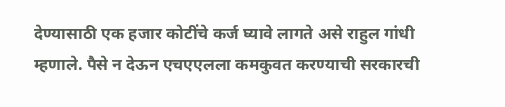देण्यासाठी एक हजार कोटींचे कर्ज घ्यावे लागते असे राहुल गांधी म्हणाले. पैसे न देऊन एचएएलला कमकुवत करण्याची सरकारची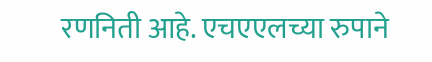रणनिती आहे. एचएएलच्या रुपाने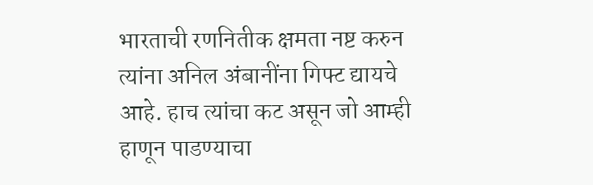भारताची रणनितीक क्षमता नष्ट करुन त्यांना अनिल अंबानींना गिफ्ट द्यायचे आहे. हाच त्यांचा कट असून जो आम्ही हाणून पाडण्याचा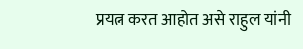प्रयत्न करत आहोत असे राहुल यांनी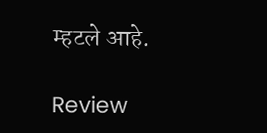म्हटले आहे.

Review